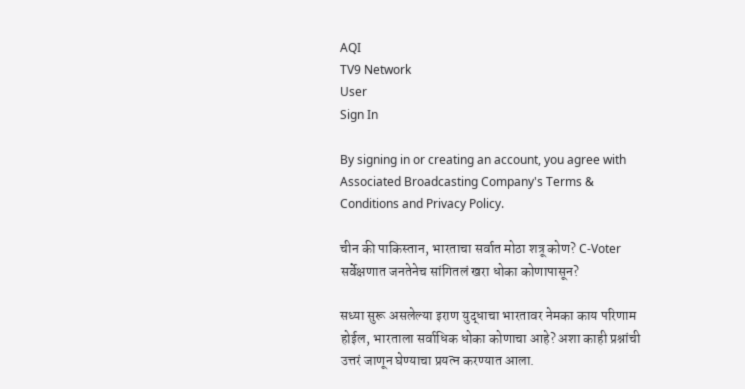AQI
TV9 Network
User
Sign In

By signing in or creating an account, you agree with Associated Broadcasting Company's Terms & Conditions and Privacy Policy.

चीन की पाकिस्तान, भारताचा सर्वात मोठा शत्रू कोण? C-Voter सर्वेक्षणात जनतेनेच सांगितलं खरा धोका कोणापासून?

सध्या सुरू असलेल्या इराण युद्धाचा भारतावर नेमका काय परिणाम होईल, भारताला सर्वाधिक धोका कोणाचा आहे? अशा काही प्रश्नांची उत्तरं जाणून घेण्याचा प्रयत्न करण्यात आला.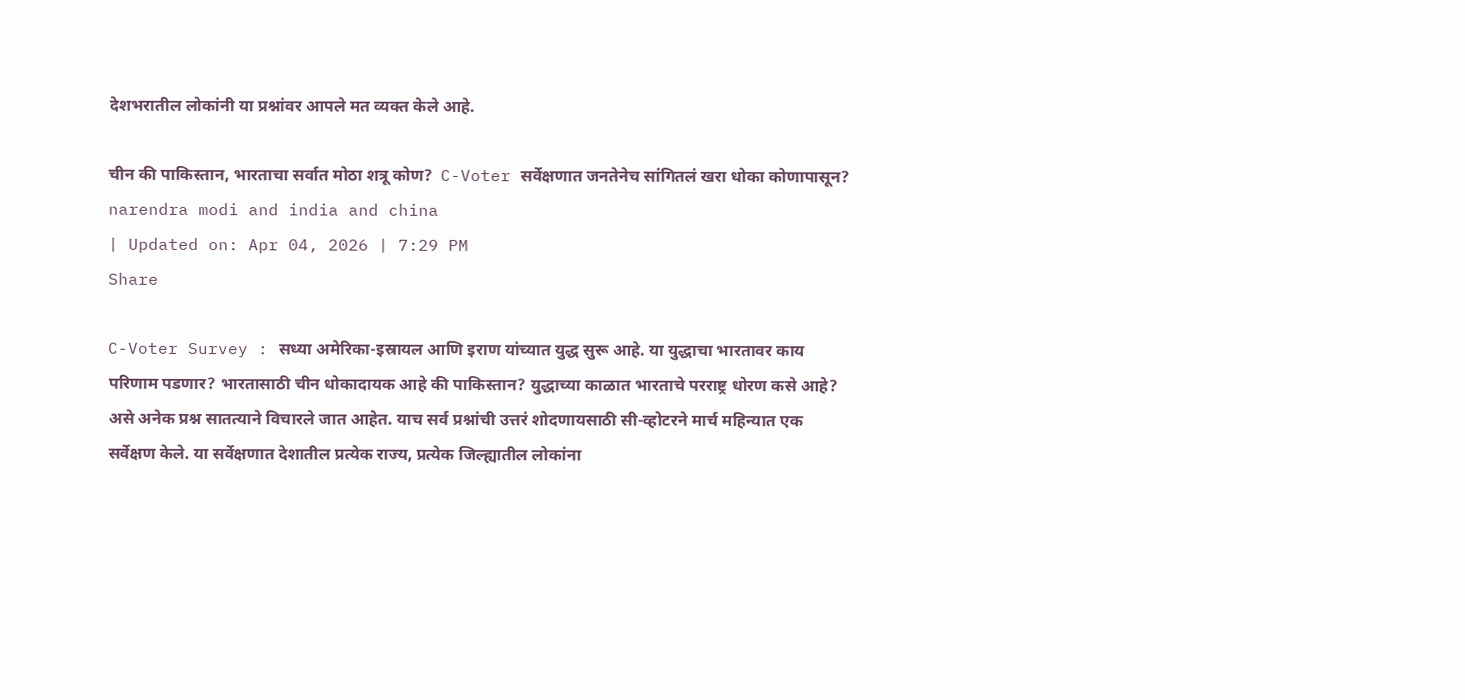देशभरातील लोकांनी या प्रश्नांवर आपले मत व्यक्त केले आहे.

चीन की पाकिस्तान, भारताचा सर्वात मोठा शत्रू कोण?  C-Voter सर्वेक्षणात जनतेनेच सांगितलं खरा धोका कोणापासून?
narendra modi and india and china
| Updated on: Apr 04, 2026 | 7:29 PM
Share

C-Voter Survey : सध्या अमेरिका-इस्रायल आणि इराण यांच्यात युद्ध सुरू आहे. या युद्धाचा भारतावर काय परिणाम पडणार? भारतासाठी चीन धोकादायक आहे की पाकिस्तान? युद्धाच्या काळात भारताचे परराष्ट्र धोरण कसे आहे? असे अनेक प्रश्न सातत्याने विचारले जात आहेत. याच सर्व प्रश्नांची उत्तरं शोदणायसाठी सी-व्होटरने मार्च महिन्यात एक सर्वेक्षण केले. या सर्वेक्षणात देशातील प्रत्येक राज्य, प्रत्येक जिल्ह्यातील लोकांना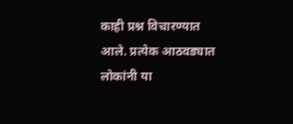काही प्रश्न विचारण्यात आले. प्रत्येक आठवड्यात लोकांनी या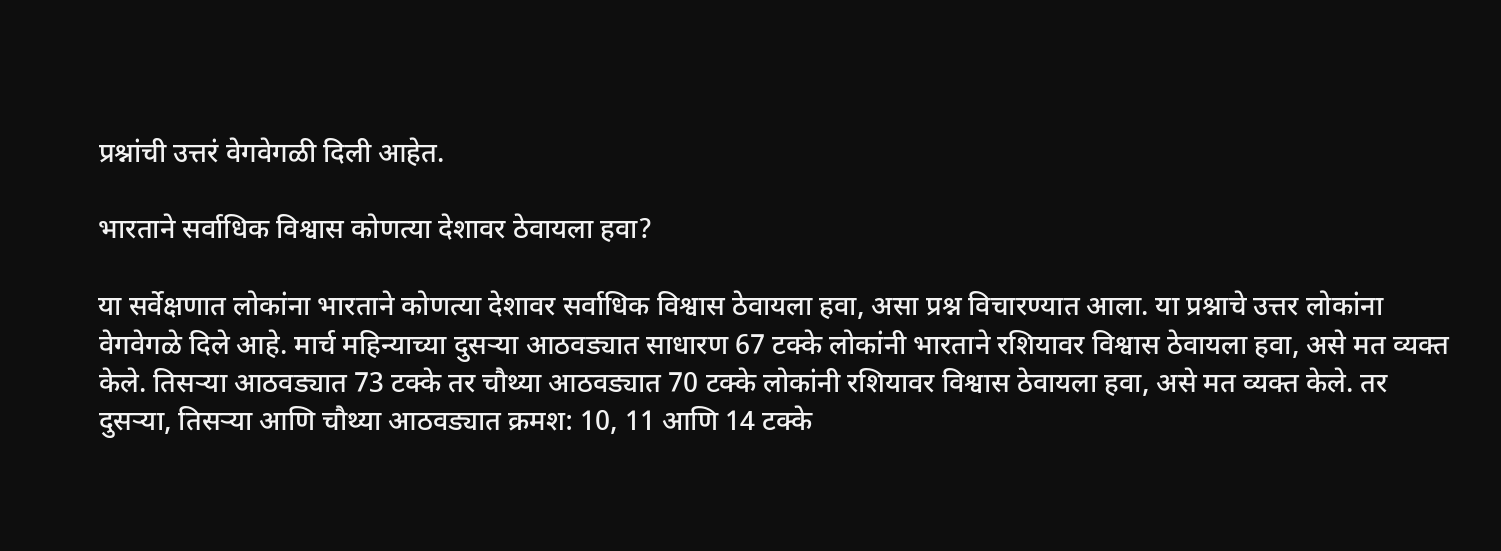प्रश्नांची उत्तरं वेगवेगळी दिली आहेत.

भारताने सर्वाधिक विश्वास कोणत्या देशावर ठेवायला हवा?

या सर्वेक्षणात लोकांना भारताने कोणत्या देशावर सर्वाधिक विश्वास ठेवायला हवा, असा प्रश्न विचारण्यात आला. या प्रश्नाचे उत्तर लोकांना वेगवेगळे दिले आहे. मार्च महिन्याच्या दुसऱ्या आठवड्यात साधारण 67 टक्के लोकांनी भारताने रशियावर विश्वास ठेवायला हवा, असे मत व्यक्त केले. तिसऱ्या आठवड्यात 73 टक्के तर चौथ्या आठवड्यात 70 टक्के लोकांनी रशियावर विश्वास ठेवायला हवा, असे मत व्यक्त केले. तर दुसऱ्या, तिसऱ्या आणि चौथ्या आठवड्यात क्रमश: 10, 11 आणि 14 टक्के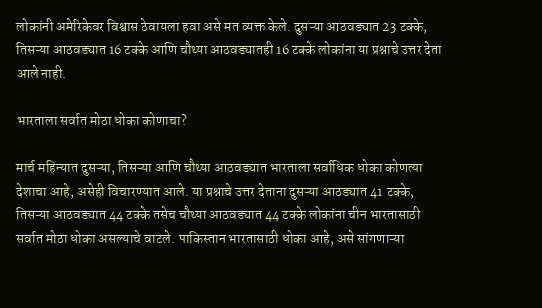लोकांनी अमेरिकेवर विश्वास ठेवायला हवा असे मत व्यक्त केले. दुसऱ्या आठवड्यात 23 टक्के, तिसऱ्या आठवड्यात 16 टक्के आणि चौथ्या आठवड्यातही 16 टक्के लोकांना या प्रश्नाचे उत्तर देता आले नाही.

भारताला सर्वात मोठा धोका कोणाचा?

मार्च महिन्यात दुसऱ्या, तिसऱ्या आणि चौथ्या आठवड्यात भारताला सर्वाधिक धोका कोणत्या देशाचा आहे, असेही विचारण्यात आले. या प्रश्नाचे उत्तर देताना दुसऱ्या आठड्यात 41 टक्के, तिसऱ्या आठवड्यात 44 टक्के तसेच चौथ्या आठवड्यात 44 टक्के लोकांना चीन भारतासाठी सर्वात मोठा धोका असल्याचे वाटले. पाकिस्तान भारतासाठी धोका आहे, असे सांगणाऱ्या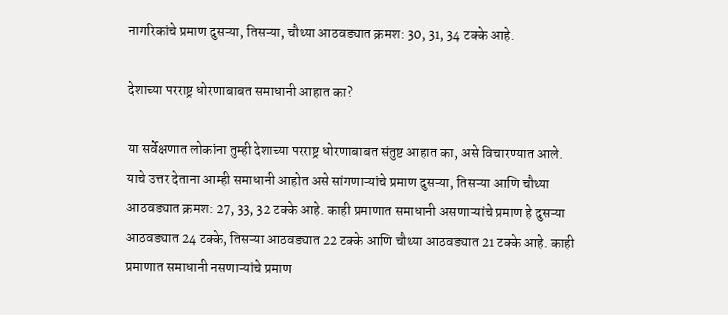नागरिकांचे प्रमाण दुसऱ्या, तिसऱ्या, चौथ्या आठवड्यात क्रमश: 30, 31, 34 टक्के आहे.

देशाच्या परराष्ट्र धोरणाबाबत समाधानी आहात का?

या सर्वेक्षणात लोकांना तुम्ही देशाच्या परराष्ट्र धोरणाबाबत संतुष्ट आहात का, असे विचारण्यात आले. याचे उत्तर देताना आम्ही समाधानी आहोत असे सांगणाऱ्यांचे प्रमाण दुसऱ्या, तिसऱ्या आणि चौथ्या आठवड्यात क्रमश: 27, 33, 32 टक्के आहे. काही प्रमाणात समाधानी असणाऱ्यांचे प्रमाण हे दुसऱ्या आठवड्यात 24 टक्के, तिसऱ्या आठवड्यात 22 टक्के आणि चौथ्या आठवड्यात 21 टक्के आहे. काही प्रमाणात समाधानी नसणाऱ्यांचे प्रमाण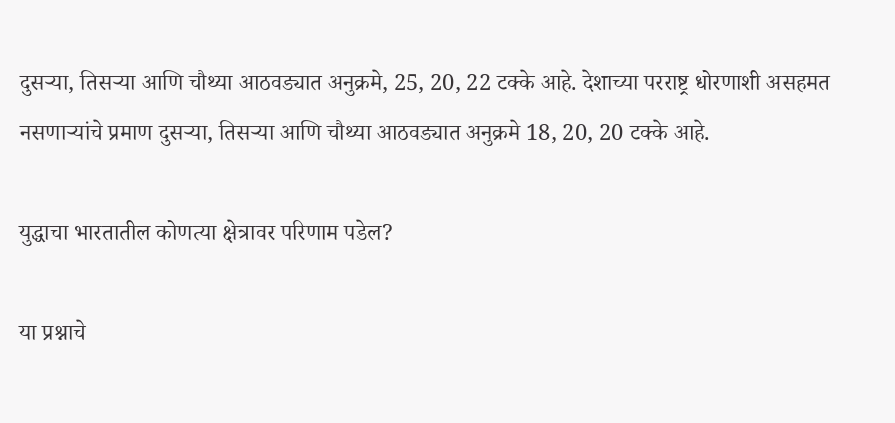दुसऱ्या, तिसऱ्या आणि चौथ्या आठवड्यात अनुक्रमे, 25, 20, 22 टक्के आहे. देशाच्या परराष्ट्र धोरणाशी असहमत नसणाऱ्यांचे प्रमाण दुसऱ्या, तिसऱ्या आणि चौथ्या आठवड्यात अनुक्रमे 18, 20, 20 टक्के आहे.

युद्धाचा भारतातील कोणत्या क्षेत्रावर परिणाम पडेल?

या प्रश्नाचे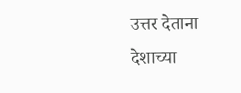उत्तर देताना देशाच्या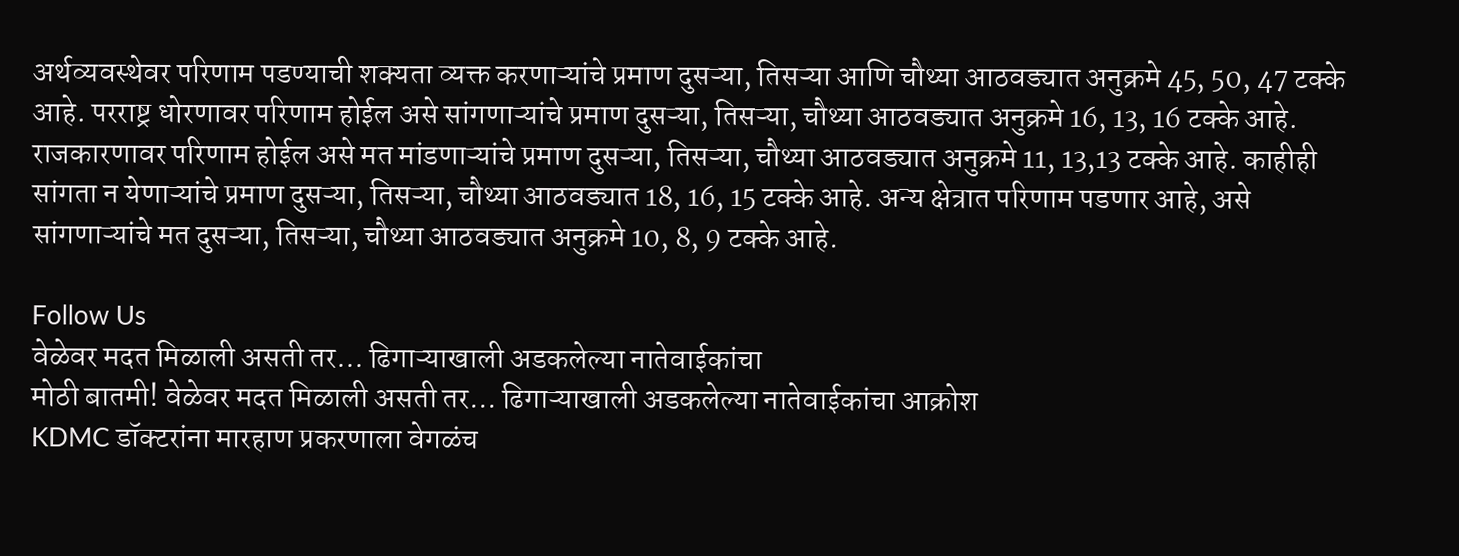अर्थव्यवस्थेवर परिणाम पडण्याची शक्यता व्यक्त करणाऱ्यांचे प्रमाण दुसऱ्या, तिसऱ्या आणि चौथ्या आठवड्यात अनुक्रमे 45, 50, 47 टक्के आहे. परराष्ट्र धोरणावर परिणाम होईल असे सांगणाऱ्यांचे प्रमाण दुसऱ्या, तिसऱ्या, चौथ्या आठवड्यात अनुक्रमे 16, 13, 16 टक्के आहे. राजकारणावर परिणाम होईल असे मत मांडणाऱ्यांचे प्रमाण दुसऱ्या, तिसऱ्या, चौथ्या आठवड्यात अनुक्रमे 11, 13,13 टक्के आहे. काहीही सांगता न येणाऱ्यांचे प्रमाण दुसऱ्या, तिसऱ्या, चौथ्या आठवड्यात 18, 16, 15 टक्के आहे. अन्य क्षेत्रात परिणाम पडणार आहे, असे सांगणाऱ्यांचे मत दुसऱ्या, तिसऱ्या, चौथ्या आठवड्यात अनुक्रमे 10, 8, 9 टक्के आहे.

Follow Us
वेळेवर मदत मिळाली असती तर... ढिगाऱ्याखाली अडकलेल्या नातेवाईकांचा
मोठी बातमी! वेळेवर मदत मिळाली असती तर... ढिगाऱ्याखाली अडकलेल्या नातेवाईकांचा आक्रोश
KDMC डॉक्टरांना मारहाण प्रकरणाला वेगळंच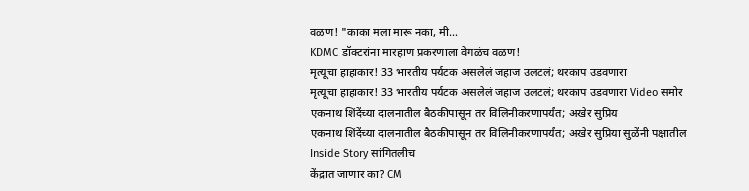वळण! "काका मला मारू नका, मी...
KDMC डॉक्टरांना मारहाण प्रकरणाला वेगळंच वळण!
मृत्यूचा हाहाकार! 33 भारतीय पर्यटक असलेलं जहाज उलटलं; थरकाप उडवणारा
मृत्यूचा हाहाकार! 33 भारतीय पर्यटक असलेलं जहाज उलटलं; थरकाप उडवणारा Video समोर
एकनाथ शिंदेंच्या दालनातील बैठकीपासून तर विलिनीकरणापर्यंत; अखेर सुप्रिय
एकनाथ शिंदेंच्या दालनातील बैठकीपासून तर विलिनीकरणापर्यंत; अखेर सुप्रिया सुळेंनी पक्षातील Inside Story सांगितलीच
केंद्रात जाणार का? CM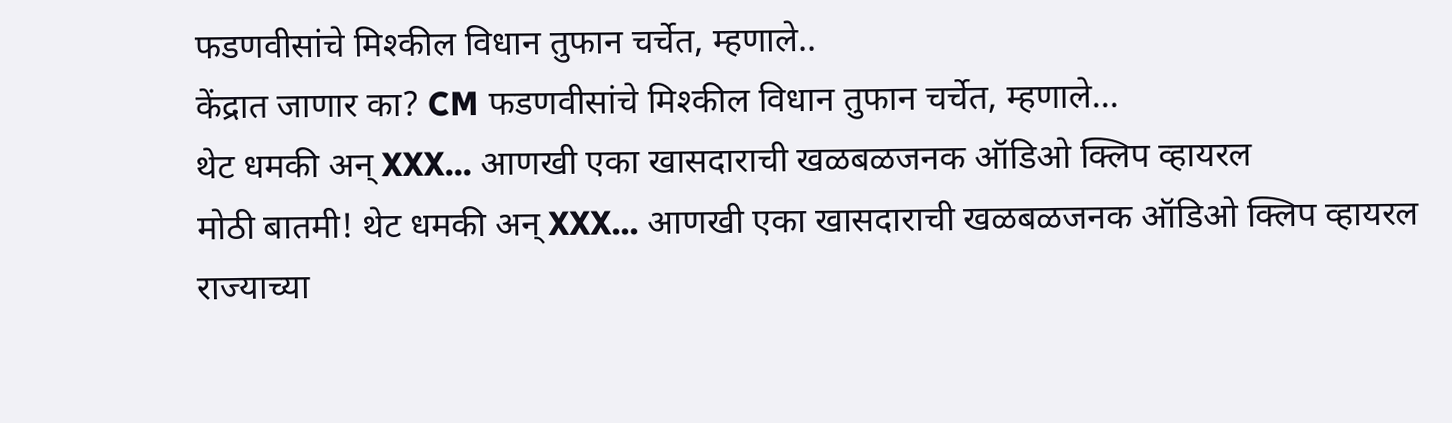फडणवीसांचे मिश्कील विधान तुफान चर्चेत, म्हणाले..
केंद्रात जाणार का? CM फडणवीसांचे मिश्कील विधान तुफान चर्चेत, म्हणाले...
थेट धमकी अन् XXX... आणखी एका खासदाराची खळबळजनक ऑडिओ क्लिप व्हायरल
मोठी बातमी! थेट धमकी अन् XXX... आणखी एका खासदाराची खळबळजनक ऑडिओ क्लिप व्हायरल
राज्याच्या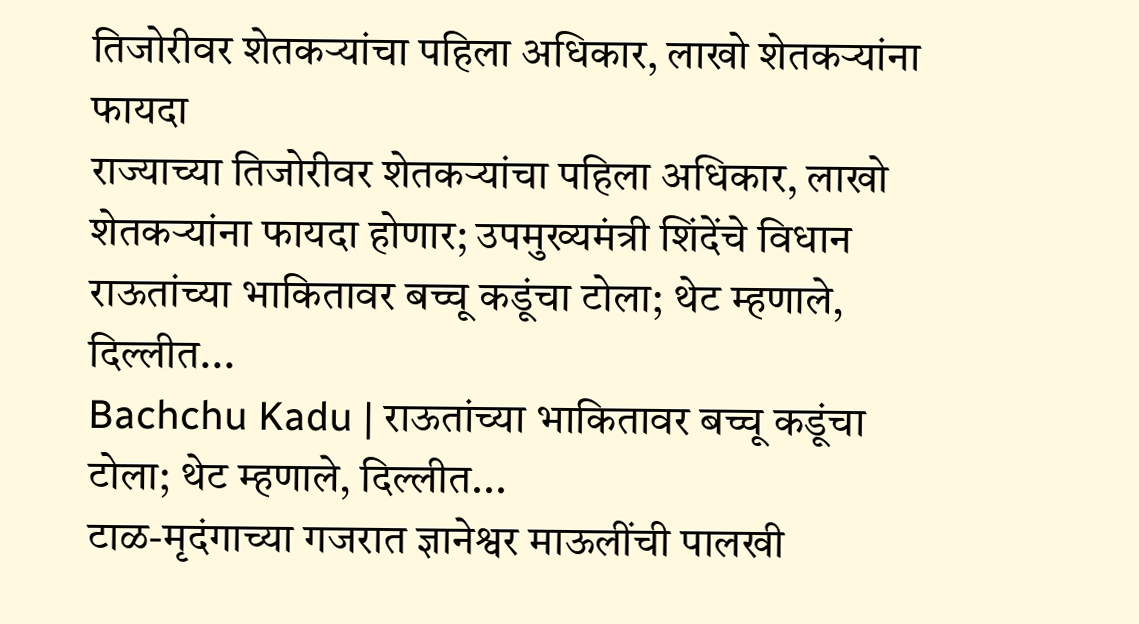तिजोरीवर शेतकऱ्यांचा पहिला अधिकार, लाखो शेतकऱ्यांना फायदा
राज्याच्या तिजोरीवर शेतकऱ्यांचा पहिला अधिकार, लाखो शेतकऱ्यांना फायदा होणार; उपमुख्यमंत्री शिंदेंचे विधान
राऊतांच्या भाकितावर बच्चू कडूंचा टोला; थेट म्हणाले, दिल्लीत...
Bachchu Kadu | राऊतांच्या भाकितावर बच्चू कडूंचा टोला; थेट म्हणाले, दिल्लीत...
टाळ-मृदंगाच्या गजरात ज्ञानेश्वर माऊलींची पालखी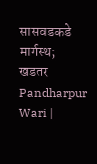सासवडकडे मार्गस्थ; खडतर
Pandharpur Wari |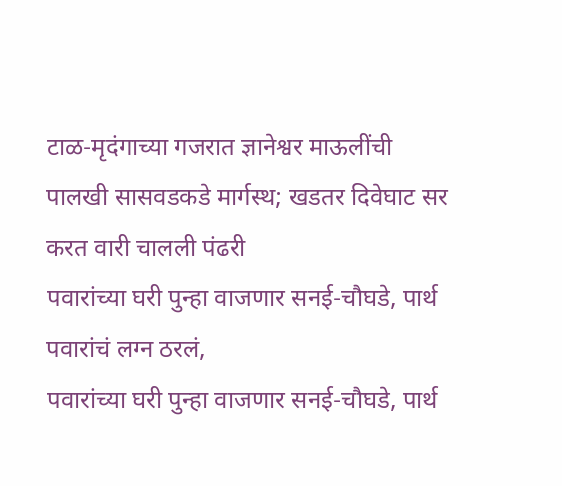टाळ-मृदंगाच्या गजरात ज्ञानेश्वर माऊलींची पालखी सासवडकडे मार्गस्थ; खडतर दिवेघाट सर करत वारी चालली पंढरी
पवारांच्या घरी पुन्हा वाजणार सनई-चौघडे, पार्थ पवारांचं लग्न ठरलं,
पवारांच्या घरी पुन्हा वाजणार सनई-चौघडे, पार्थ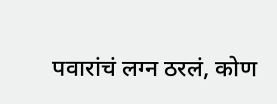पवारांचं लग्न ठरलं, कोण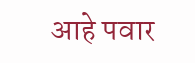आहे पवार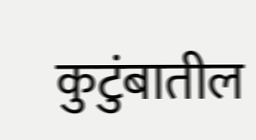कुटुंबातील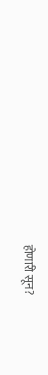होणारी सून?